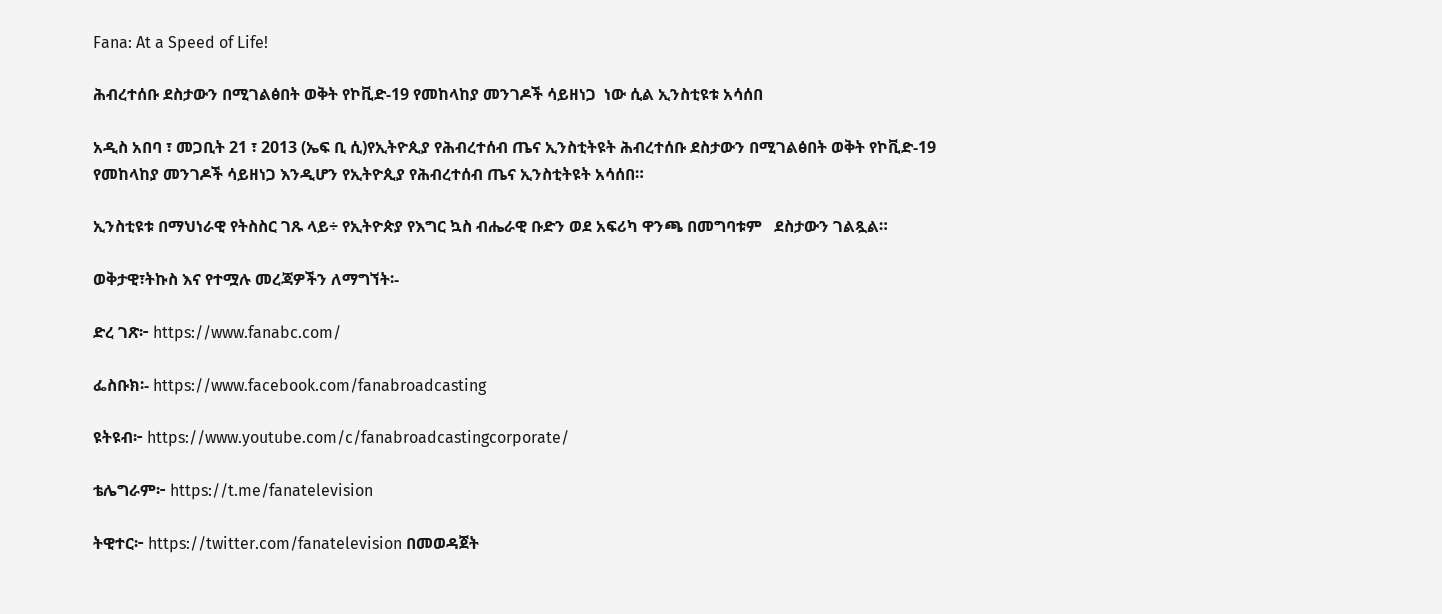Fana: At a Speed of Life!

ሕብረተሰቡ ደስታውን በሚገልፅበት ወቅት የኮቪድ-19 የመከላከያ መንገዶች ሳይዘነጋ  ነው ሲል ኢንስቲዩቱ አሳሰበ

አዲስ አበባ ፣ መጋቢት 21 ፣ 2013 (ኤፍ ቢ ሲ)የኢትዮጲያ የሕብረተሰብ ጤና ኢንስቲትዩት ሕብረተሰቡ ደስታውን በሚገልፅበት ወቅት የኮቪድ-19 የመከላከያ መንገዶች ሳይዘነጋ እንዲሆን የኢትዮጲያ የሕብረተሰብ ጤና ኢንስቲትዩት አሳሰበ።

ኢንስቲዩቱ በማህነራዊ የትስስር ገጹ ላይ÷ የኢትዮጵያ የእግር ኳስ ብሔራዊ ቡድን ወደ አፍሪካ ዋንጫ በመግባቱም   ደስታውን ገልጿል።

ወቅታዊ፣ትኩስ እና የተሟሉ መረጃዎችን ለማግኘት፡-

ድረ ገጽ፦ https://www.fanabc.com/

ፌስቡክ፡- https://www.facebook.com/fanabroadcasting

ዩትዩብ፦ https://www.youtube.com/c/fanabroadcastingcorporate/

ቴሌግራም፦ https://t.me/fanatelevision

ትዊተር፦ https://twitter.com/fanatelevision በመወዳጀት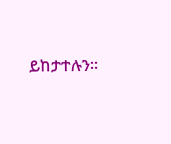ይከታተሉን፡፡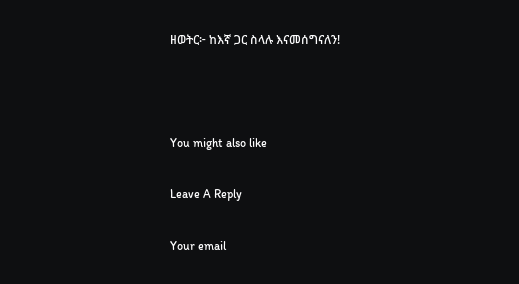ዘወትር፦ ከእኛ ጋር ስላሉ እናመሰግናለን!



You might also like

Leave A Reply

Your email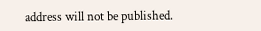address will not be published.